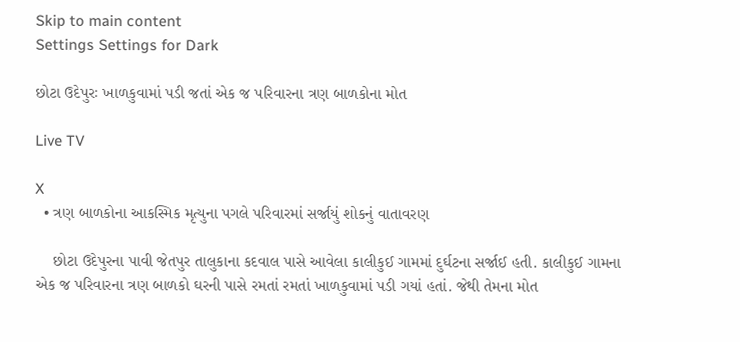Skip to main content
Settings Settings for Dark

છોટા ઉદેપુરઃ ખાળકુવામાં પડી જતાં એક જ પરિવારના ત્રણ બાળકોના મોત

Live TV

X
  • ત્રણ બાળકોના આકસ્મિક મૃત્યુના પગલે પરિવારમાં સર્જાયું શોકનું વાતાવરણ

    છોટા ઉદેપુરના પાવી જેતપુર તાલુકાના કદવાલ પાસે આવેલા કાલીકુઈ ગામમાં દુર્ઘટના સર્જાઈ હતી. કાલીકુઈ ગામના એક જ પરિવારના ત્રણ બાળકો ઘરની પાસે રમતાં રમતાં ખાળકુવામાં પડી ગયાં હતાં. જેથી તેમના મોત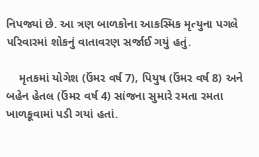નિપજ્યાં છે. આ ત્રણ બાળકોના આકસ્મિક મૃત્યુના પગલે પરિવારમાં શોકનું વાતાવરણ સર્જાઈ ગયું હતું.

    મૃતકમાં યોગેશ (ઉંમર વર્ષ 7), પિયુષ (ઉંમર વર્ષ 8) અને બહેન હેતલ (ઉંમર વર્ષ 4) સાંજના સુમારે રમતા રમતા ખાળકૂવામાં પડી ગયાં હતાં.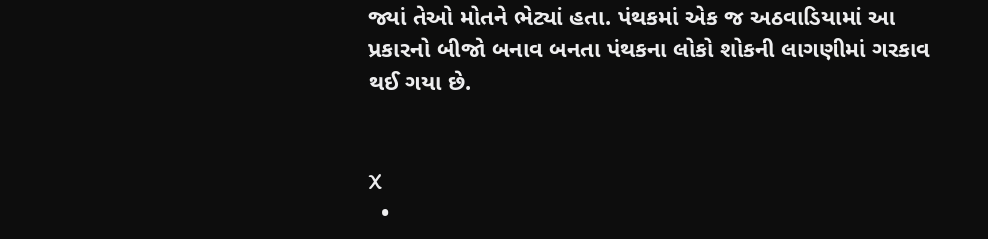જ્યાં તેઓ મોતને ભેટ્યાં હતા. પંથકમાં એક જ અઠવાડિયામાં આ પ્રકારનો બીજો બનાવ બનતા પંથકના લોકો શોકની લાગણીમાં ગરકાવ થઈ ગયા છે.


X
  •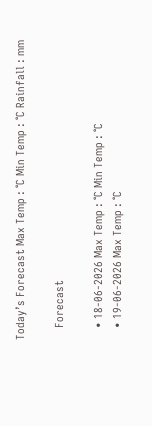Today’s Forecast Max Temp : °C Min Temp : °C Rainfall : mm

    Forecast

    • 18-06-2026 Max Temp : °C Min Temp : °C
    • 19-06-2026 Max Temp : °C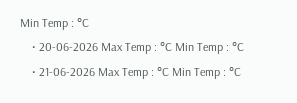Min Temp : °C
    • 20-06-2026 Max Temp : °C Min Temp : °C
    • 21-06-2026 Max Temp : °C Min Temp : °C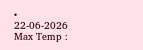• 22-06-2026 Max Temp :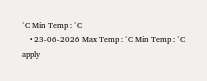°C Min Temp : °C
    • 23-06-2026 Max Temp : °C Min Temp : °C
apply